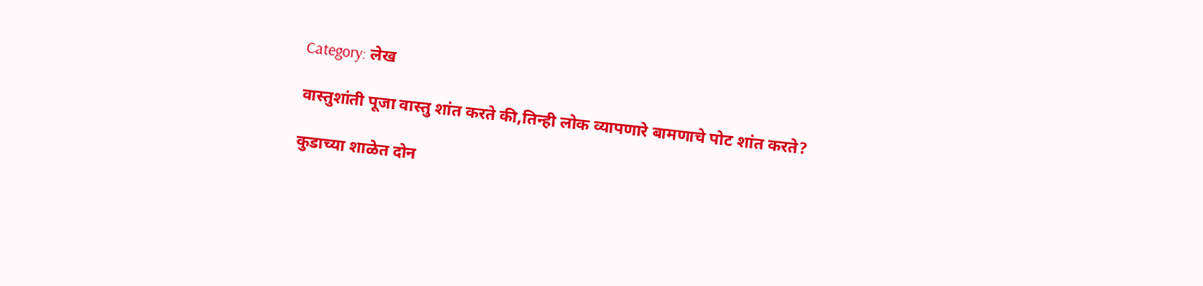Category: लेख

वास्तुशांती पूजा वास्तु शांत करते की,तिन्ही लोक व्यापणारे बामणाचे पोट शांत करते?

कुडाच्या शाळेत दोन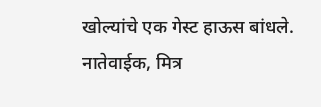खोल्यांचे एक गेस्ट हाऊस बांधले. नातेवाईक, मित्र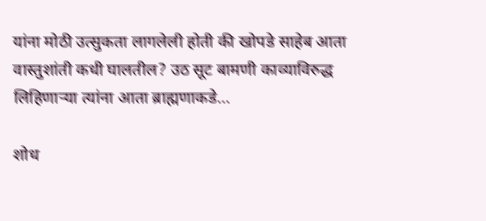यांना मोठी उत्सुकता लागलेली होती की खोपडे साहेब आता वास्तुशांती कधी घालतील? उठ सूट बामणी काव्याविरुद्ध लिहिणाऱ्या त्यांना आता ब्राह्मणाकडे…

शोध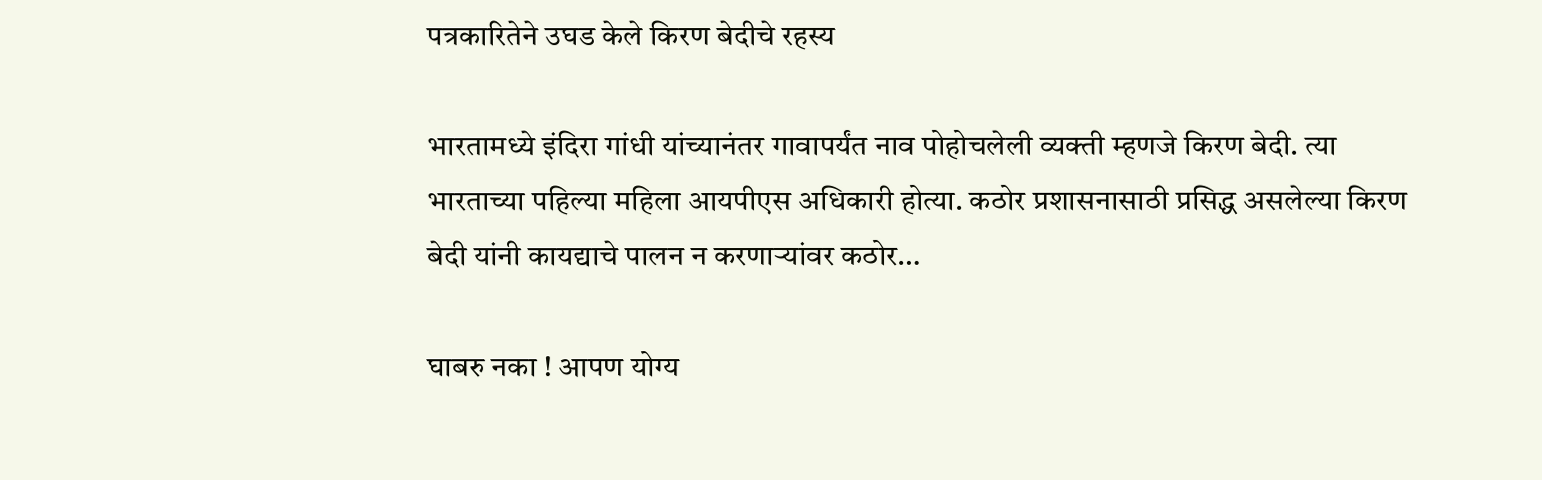पत्रकारितेने उघड केले किरण बेदीचे रहस्य

भारतामध्ये इंदिरा गांधी यांच्यानंतर गावापर्यंत नाव पोहोचलेली व्यक्ती म्हणजे किरण बेदी. त्या भारताच्या पहिल्या महिला आयपीएस अधिकारी होत्या. कठोर प्रशासनासाठी प्रसिद्ध असलेल्या किरण बेदी यांनी कायद्याचे पालन न करणाऱ्यांवर कठोर…

घाबरु नका ! आपण योग्य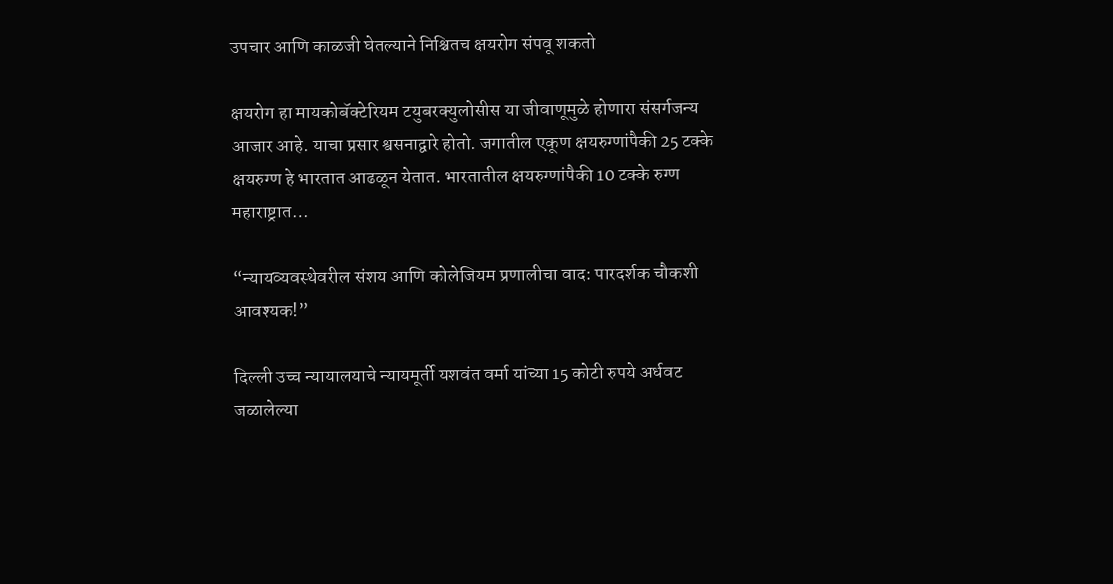उपचार आणि काळजी घेतल्याने निश्चितच क्षयरोग संपवू शकतो

क्षयरोग हा मायकोबॅक्टेरियम टयुबरक्युलोसीस या जीवाणूमुळे होणारा संसर्गजन्य आजार आहे. याचा प्रसार श्वसनाद्वारे होतो. जगातील एकूण क्षयरुग्णांपैकी 25 टक्के क्षयरुग्ण हे भारतात आढळून येतात. भारतातील क्षयरुग्णांपैकी 10 टक्के रुग्ण महाराष्ट्रात…

“न्यायव्यवस्थेवरील संशय आणि कोलेजियम प्रणालीचा वाद: पारदर्शक चौकशी आवश्यक!”

दिल्ली उच्च न्यायालयाचे न्यायमूर्ती यशवंत वर्मा यांच्या 15 कोटी रुपये अर्धवट जळालेल्या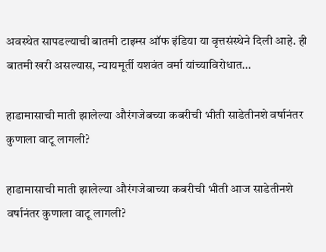अवस्थेत सापडल्याची बातमी टाइम्स ऑफ इंडिया या वृत्तसंस्थेने दिली आहे. ही बातमी खरी असल्यास, न्यायमूर्ती यशवंत वर्मा यांच्याविरोधात…

हाडामासाची माती झालेल्या औरंगजेबच्या कबरीची भीती साडेतीनशे वर्षानंतर कुणाला वाटू लागली?

हाडामासाची माती झालेल्या औरंगजेबाच्या कबरीची भीती आज साडेतीनशे वर्षानंतर कुणाला वाटू लागली?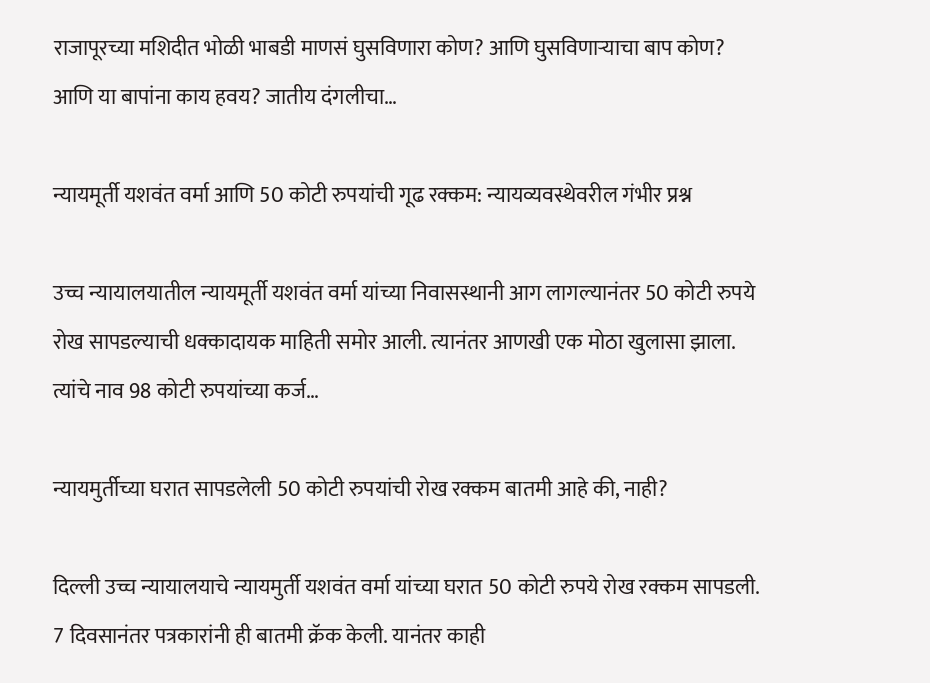राजापूरच्या मशिदीत भोळी भाबडी माणसं घुसविणारा कोण? आणि घुसविणाऱ्याचा बाप कोण? आणि या बापांना काय हवय? जातीय दंगलीचा…

न्यायमूर्ती यशवंत वर्मा आणि 50 कोटी रुपयांची गूढ रक्कम: न्यायव्यवस्थेवरील गंभीर प्रश्न

उच्च न्यायालयातील न्यायमूर्ती यशवंत वर्मा यांच्या निवासस्थानी आग लागल्यानंतर 50 कोटी रुपये रोख सापडल्याची धक्कादायक माहिती समोर आली. त्यानंतर आणखी एक मोठा खुलासा झाला. त्यांचे नाव 98 कोटी रुपयांच्या कर्ज…

न्यायमुर्तीच्या घरात सापडलेली 50 कोटी रुपयांची रोख रक्कम बातमी आहे की, नाही?

दिल्ली उच्च न्यायालयाचे न्यायमुर्ती यशवंत वर्मा यांच्या घरात 50 कोटी रुपये रोख रक्कम सापडली. 7 दिवसानंतर पत्रकारांनी ही बातमी क्रॅक केली. यानंतर काही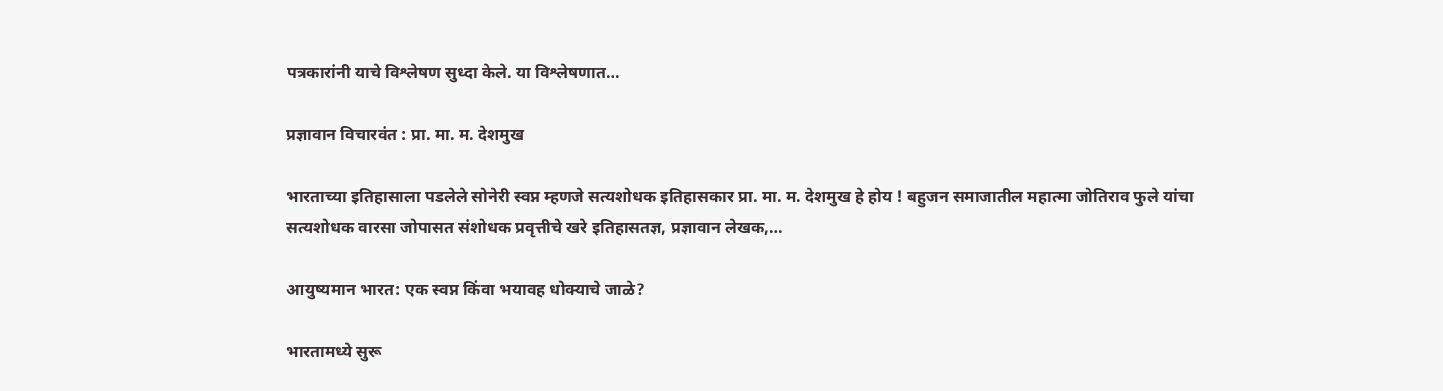पत्रकारांनी याचे विश्लेषण सुध्दा केले. या विश्लेषणात…

प्रज्ञावान विचारवंत : प्रा. मा. म. देशमुख

भारताच्या इतिहासाला पडलेले सोनेरी स्वप्न म्हणजे सत्यशोधक इतिहासकार प्रा. मा. म. देशमुख हे होय ! बहुजन समाजातील महात्मा जोतिराव फुले यांचा सत्यशोधक वारसा जोपासत संशोधक प्रवृत्तीचे खरे इतिहासतज्ञ, प्रज्ञावान लेखक,…

आयुष्यमान भारत: एक स्वप्न किंवा भयावह धोक्याचे जाळे?

भारतामध्ये सुरू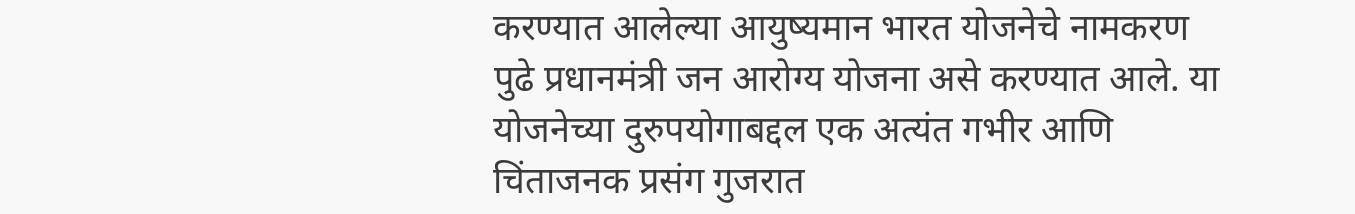करण्यात आलेल्या आयुष्यमान भारत योजनेचे नामकरण पुढे प्रधानमंत्री जन आरोग्य योजना असे करण्यात आले. या योजनेच्या दुरुपयोगाबद्दल एक अत्यंत गभीर आणि चिंताजनक प्रसंग गुजरात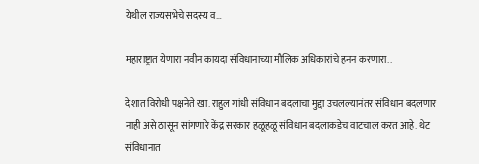येथील राज्यसभेचे सदस्य व…

महाराष्ट्रात येणारा नवीन कायदा संविधानाच्या मौलिक अधिकारांचे हनन करणारा..

देशात विरोधी पक्षनेते खा. राहुल गांधी संविधान बदलाचा मुद्दा उचलल्यानंतर संविधान बदलणार नाही असे ठासून सांगणारे केंद्र सरकार हळूहळू संविधान बदलाकडेच वाटचाल करत आहे. थेट संविधानात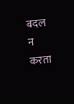बदल न करता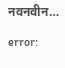नवनवीन…

error: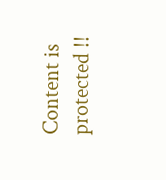Content is protected !!